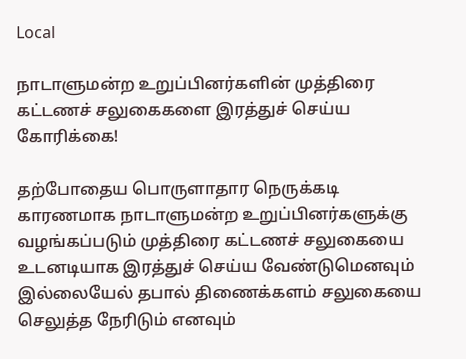Local

நாடாளுமன்ற உறுப்பினர்களின் முத்திரை கட்டணச் சலுகைகளை இரத்துச் செய்ய கோரிக்கை!

தற்போதைய பொருளாதார நெருக்கடி காரணமாக நாடாளுமன்ற உறுப்பினர்களுக்கு வழங்கப்படும் முத்திரை கட்டணச் சலுகையை உடனடியாக இரத்துச் செய்ய வேண்டுமெனவும் இல்லையேல் தபால் திணைக்களம் சலுகையை செலுத்த நேரிடும் எனவும்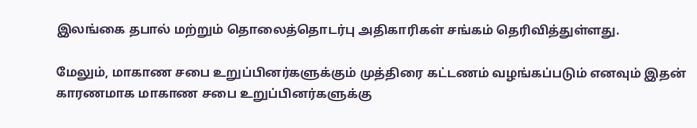இலங்கை தபால் மற்றும் தொலைத்தொடர்பு அதிகாரிகள் சங்கம் தெரிவித்துள்ளது.

மேலும், மாகாண சபை உறுப்பினர்களுக்கும் முத்திரை கட்டணம் வழங்கப்படும் எனவும் இதன் காரணமாக மாகாண சபை உறுப்பினர்களுக்கு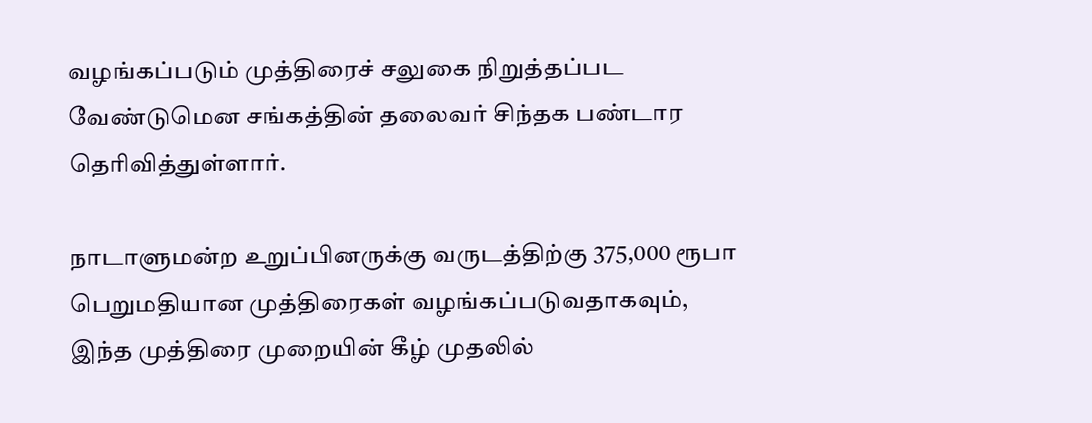வழங்கப்படும் முத்திரைச் சலுகை நிறுத்தப்பட வேண்டுமென சங்கத்தின் தலைவர் சிந்தக பண்டார தெரிவித்துள்ளார்.

நாடாளுமன்ற உறுப்பினருக்கு வருடத்திற்கு 375,000 ரூபா பெறுமதியான முத்திரைகள் வழங்கப்படுவதாகவும், இந்த முத்திரை முறையின் கீழ் முதலில்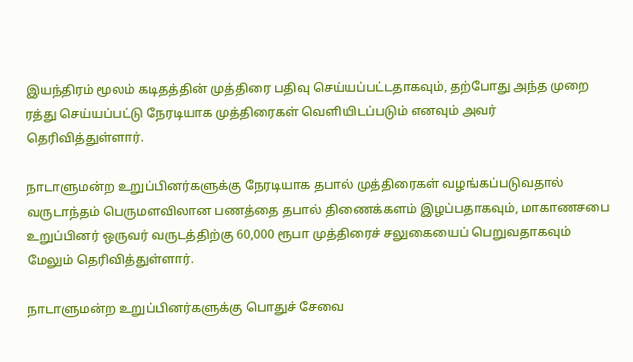இயந்திரம் மூலம் கடிதத்தின் முத்திரை பதிவு செய்யப்பட்டதாகவும், தற்போது அந்த முறை ரத்து செய்யப்பட்டு நேரடியாக முத்திரைகள் வெளியிடப்படும் எனவும் அவர் தெரிவித்துள்ளார்.

நாடாளுமன்ற உறுப்பினர்களுக்கு நேரடியாக தபால் முத்திரைகள் வழங்கப்படுவதால் வருடாந்தம் பெருமளவிலான பணத்தை தபால் திணைக்களம் இழப்பதாகவும், மாகாணசபை உறுப்பினர் ஒருவர் வருடத்திற்கு 60,000 ரூபா முத்திரைச் சலுகையைப் பெறுவதாகவும்  மேலும் தெரிவித்துள்ளார்.

நாடாளுமன்ற உறுப்பினர்களுக்கு பொதுச் சேவை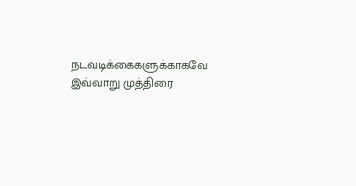நடவடிக்கைகளுக்காகவே இவ்வாறு முத்திரை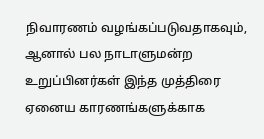நிவாரணம் வழங்கப்படுவதாகவும், ஆனால் பல நாடாளுமன்ற உறுப்பினர்கள் இந்த முத்திரை ஏனைய காரணங்களுக்காக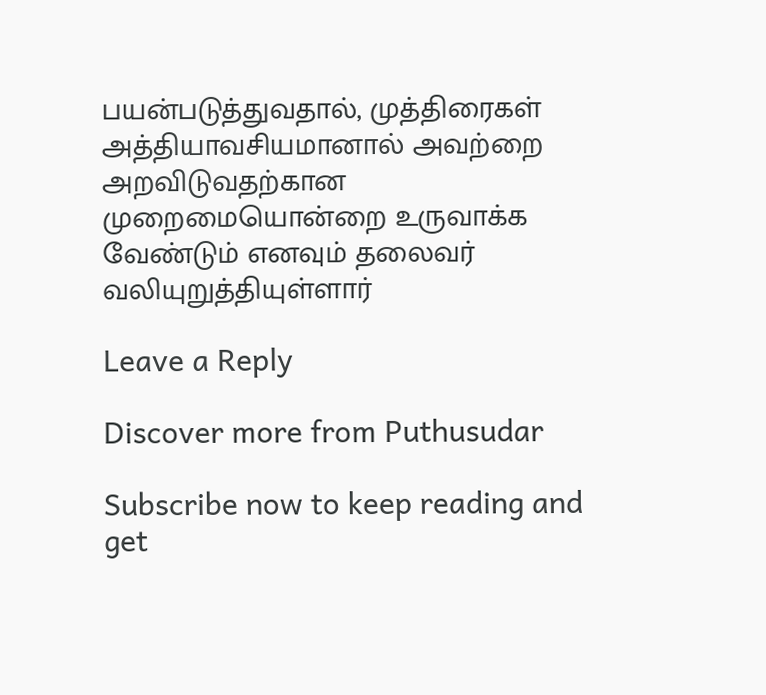பயன்படுத்துவதால், முத்திரைகள் அத்தியாவசியமானால் அவற்றை அறவிடுவதற்கான முறைமையொன்றை உருவாக்க வேண்டும் எனவும் தலைவர் வலியுறுத்தியுள்ளார்

Leave a Reply

Discover more from Puthusudar

Subscribe now to keep reading and get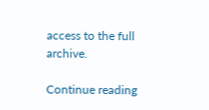access to the full archive.

Continue reading